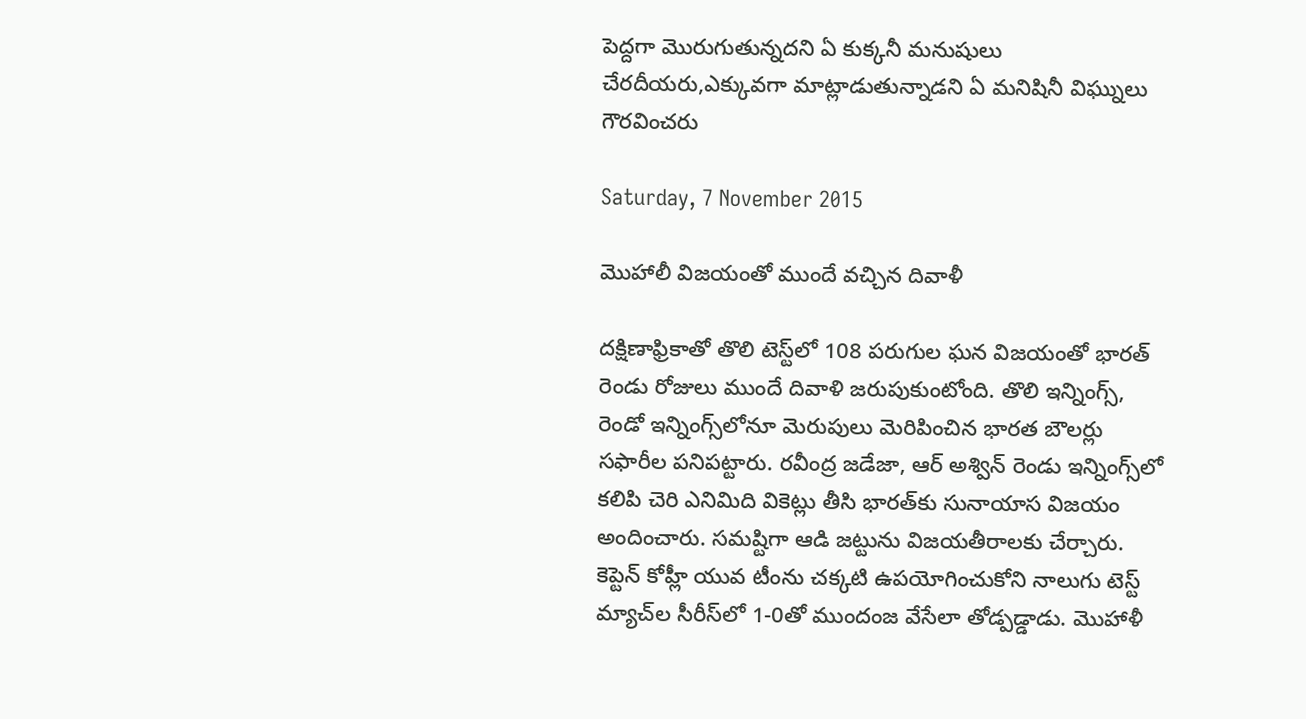పెద్దగా మొరుగుతున్నదని ఏ కుక్కనీ మనుషులు చేరదీయరు,ఎక్కువగా మాట్లాడుతున్నాడని ఏ మనిషినీ విఘ్నులు గౌరవించరు

Saturday, 7 November 2015

మొహాలీ విజయంతో ముందే వచ్చిన దివాళీ

దక్షిణాఫ్రికాతో తొలి టెస్ట్‌లో 108 పరుగుల ఘన విజయంతో భారత్ రెండు రోజులు ముందే దివాళి జరుపుకుంటోంది. తొలి ఇన్నింగ్స్, రెండో ఇన్నింగ్స్‌లోనూ మెరుపులు మెరిపించిన భారత బౌలర్లు సఫారీల పనిపట్టారు. రవీంద్ర జడేజా, ఆర్ అశ్విన్ రెండు ఇన్నింగ్స్‌లో కలిపి చెరి ఎనిమిది వికెట్లు తీసి భారత్‌కు సునాయాస విజయం అందించారు. సమష్టిగా ఆడి జట్టును విజయతీరాలకు చేర్చారు. కెప్టెన్ కోహ్లీ యువ టీంను చక్కటి ఉపయోగించుకోని నాలుగు టెస్ట్ మ్యాచ్‌ల సీరీస్‌లో 1-0తో ముందంజ వేసేలా తోడ్పడ్డాడు. మొహాళీ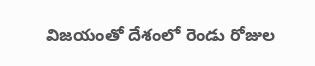విజయంతో దేశంలో రెండు రోజుల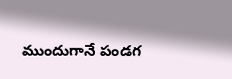ముందుగానే పండగ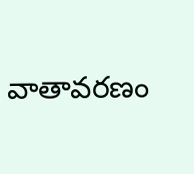వాతావరణం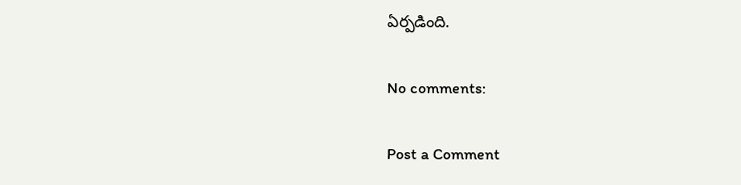ఏర్పడింది.

No comments:

Post a Comment